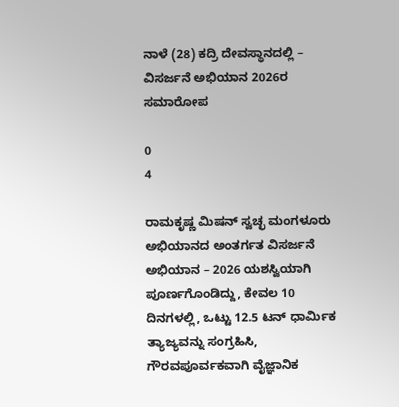ನಾಳೆ (28) ಕದ್ರಿ ದೇವಸ್ಥಾನದಲ್ಲಿ – ವಿಸರ್ಜನೆ ಅಭಿಯಾನ 2026ರ ಸಮಾರೋಪ

0
4

ರಾಮಕೃಷ್ಣ ಮಿಷನ್ ಸ್ವಚ್ಛ ಮಂಗಳೂರು ಅಭಿಯಾನದ ಅಂತರ್ಗತ ವಿಸರ್ಜನೆ ಅಭಿಯಾನ – 2026 ಯಶಸ್ವಿಯಾಗಿ ಪೂರ್ಣಗೊಂಡಿದ್ದು, ಕೇವಲ 10 ದಿನಗಳಲ್ಲಿ, ಒಟ್ಟು 12.5 ಟನ್ ಧಾರ್ಮಿಕ ತ್ಯಾಜ್ಯವನ್ನು ಸಂಗ್ರಹಿಸಿ, ಗೌರವಪೂರ್ವಕವಾಗಿ ವೈಜ್ಞಾನಿಕ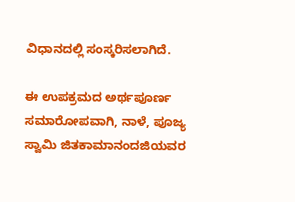ವಿಧಾನದಲ್ಲಿ ಸಂಸ್ಕರಿಸಲಾಗಿದೆ.

ಈ ಉಪಕ್ರಮದ ಅರ್ಥಪೂರ್ಣ ಸಮಾರೋಪವಾಗಿ, ನಾಳೆ, ಪೂಜ್ಯ ಸ್ವಾಮಿ ಜಿತಕಾಮಾನಂದಜಿಯವರ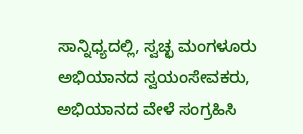ಸಾನ್ನಿಧ್ಯದಲ್ಲಿ, ಸ್ವಚ್ಛ ಮಂಗಳೂರು ಅಭಿಯಾನದ ಸ್ವಯಂಸೇವಕರು, ಅಭಿಯಾನದ ವೇಳೆ ಸಂಗ್ರಹಿಸಿ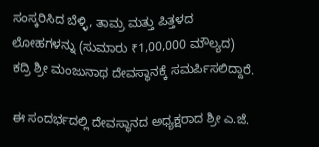ಸಂಸ್ಕರಿಸಿದ ಬೆಳ್ಳಿ, ತಾಮ್ರ ಮತ್ತು ಪಿತ್ತಳದ ಲೋಹಗಳನ್ನು (ಸುಮಾರು ₹1,00,000 ಮೌಲ್ಯದ) ಕದ್ರಿ ಶ್ರೀ ಮಂಜುನಾಥ ದೇವಸ್ಥಾನಕ್ಕೆ ಸಮರ್ಪಿಸಲಿದ್ದಾರೆ.

ಈ ಸಂದರ್ಭದಲ್ಲಿ ದೇವಸ್ಥಾನದ ಅಧ್ಯಕ್ಷರಾದ ಶ್ರೀ ಎ.ಜೆ.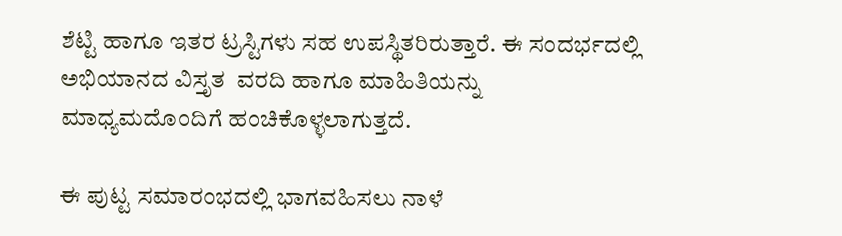ಶೆಟ್ಟಿ ಹಾಗೂ ಇತರ ಟ್ರಸ್ಟಿಗಳು ಸಹ ಉಪಸ್ಥಿತರಿರುತ್ತಾರೆ. ಈ ಸಂದರ್ಭದಲ್ಲಿ ಅಭಿಯಾನದ ವಿಸ್ತೃತ  ವರದಿ ಹಾಗೂ ಮಾಹಿತಿಯನ್ನು ಮಾಧ್ಯಮದೊಂದಿಗೆ ಹಂಚಿಕೊಳ್ಳಲಾಗುತ್ತದೆ.

ಈ ಪುಟ್ಟ ಸಮಾರಂಭದಲ್ಲಿ ಭಾಗವಹಿಸಲು ನಾಳೆ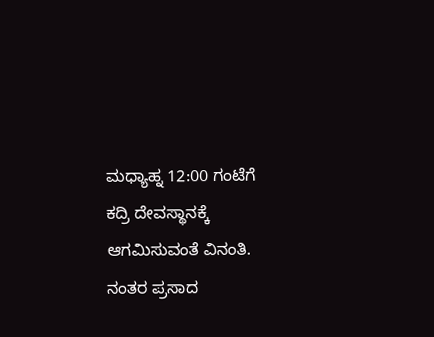ಮಧ್ಯಾಹ್ನ 12:00 ಗಂಟೆಗೆ ಕದ್ರಿ ದೇವಸ್ಥಾನಕ್ಕೆ ಆಗಮಿಸುವಂತೆ ವಿನಂತಿ. ನಂತರ ಪ್ರಸಾದ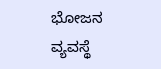ಭೋಜನ ವ್ಯವಸ್ಥೆ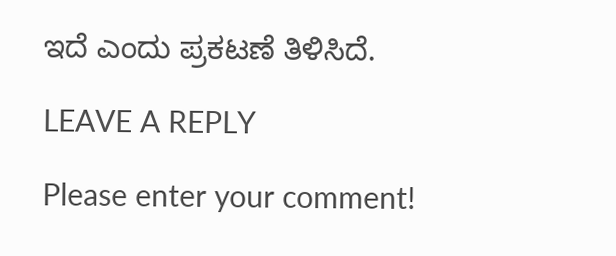ಇದೆ ಎಂದು ಪ್ರಕಟಣೆ ತಿಳಿಸಿದೆ.

LEAVE A REPLY

Please enter your comment!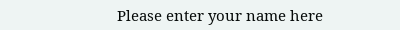Please enter your name here